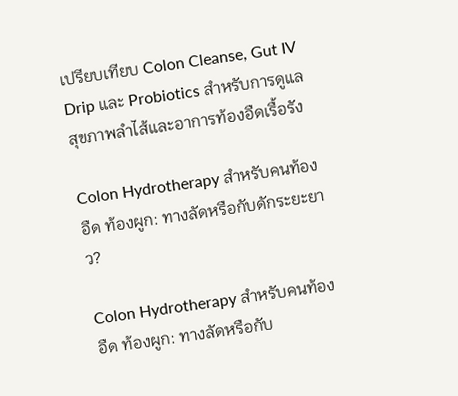เปรียบเทียบ Colon Cleanse, Gut IV Drip และ Probiotics สำหรับการดูแลสุขภาพลำไส้และอาการท้องอืดเรื้อรัง

Colon Hydrotherapy สำหรับคนท้องอืด ท้องผูก: ทางลัดหรือกับดักระยะยาว?

Colon Hydrotherapy สำหรับคนท้องอืด ท้องผูก: ทางลัดหรือกับ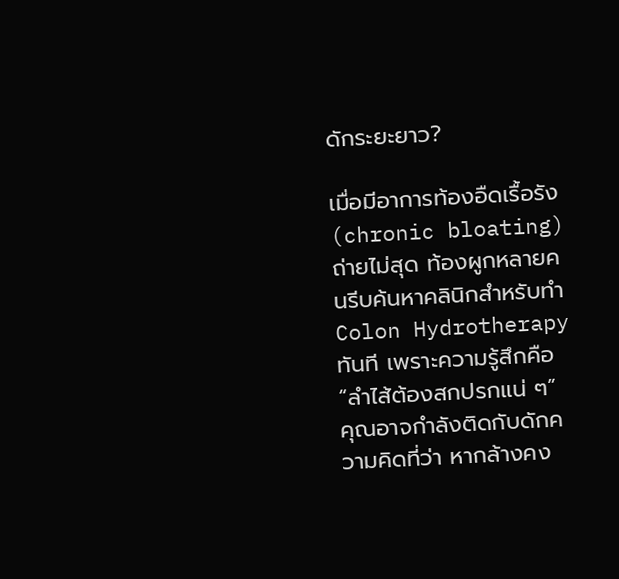ดักระยะยาว?

เมื่อมีอาการท้องอืดเรื้อรัง (chronic bloating) ถ่ายไม่สุด ท้องผูกหลายคนรีบค้นหาคลินิกสำหรับทำ Colon Hydrotherapy ทันที เพราะความรู้สึกคือ “ลำไส้ต้องสกปรกแน่ ๆ” คุณอาจกำลังติดกับดักความคิดที่ว่า หากล้างคง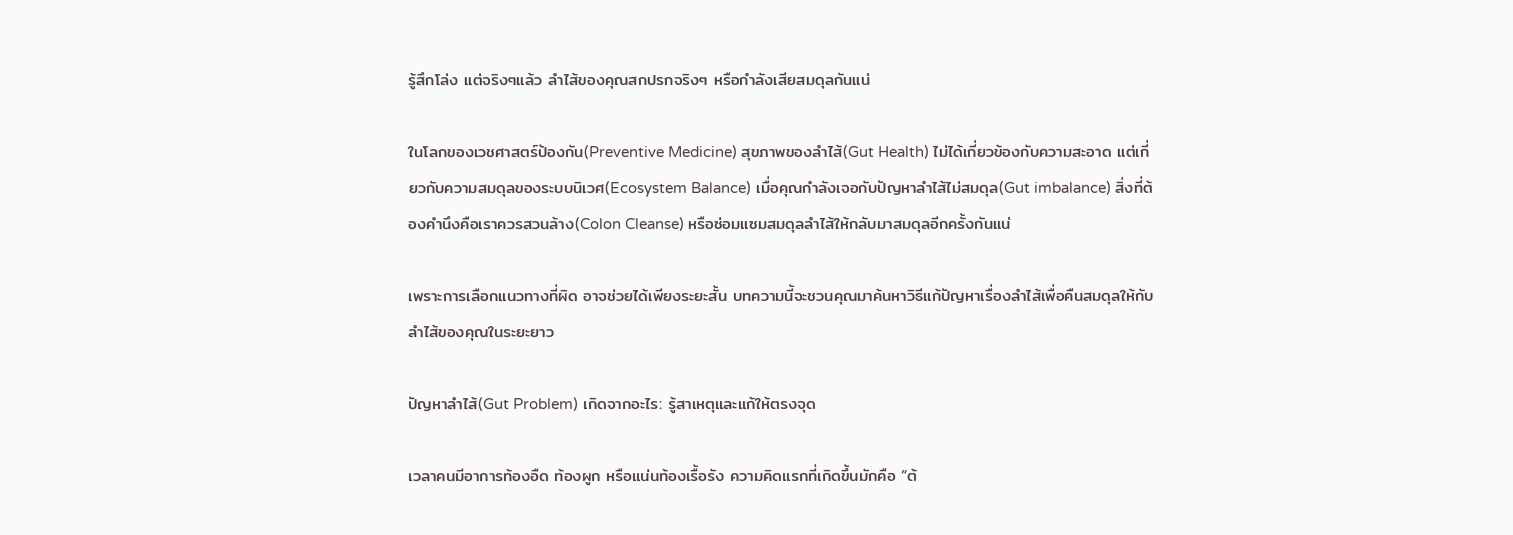รู้สึกโล่ง แต่จริงๆแล้ว ลำไส้ของคุณสกปรกจริงๆ หรือกำลังเสียสมดุลกันแน่

ในโลกของเวชศาสตร์ป้องกัน(Preventive Medicine) สุขภาพของลำไส้(Gut Health) ไม่ได้เกี่ยวข้องกับความสะอาด แต่เกี่ยวกับความสมดุลของระบบนิเวศ(Ecosystem Balance) เมื่อคุณกำลังเจอกับปัญหาลำไส้ไม่สมดุล(Gut imbalance) สิ่งที่ต้องคำนึงคือเราควรสวนล้าง(Colon Cleanse) หรือซ่อมแซมสมดุลลำไส้ให้กลับมาสมดุลอีกครั้งกันแน่

เพราะการเลือกแนวทางที่ผิด อาจช่วยได้เพียงระยะสั้น บทความนี้จะชวนคุณมาค้นหาวิธีแก้ปัญหาเรื่องลำไส้เพื่อคืนสมดุลให้กับลำไส้ของคุณในระยะยาว

ปัญหาลำไส้(Gut Problem) เกิดจากอะไร: รู้สาเหตุและแก้ให้ตรงจุด

เวลาคนมีอาการท้องอืด ท้องผูก หรือแน่นท้องเรื้อรัง ความคิดแรกที่เกิดขึ้นมักคือ “ต้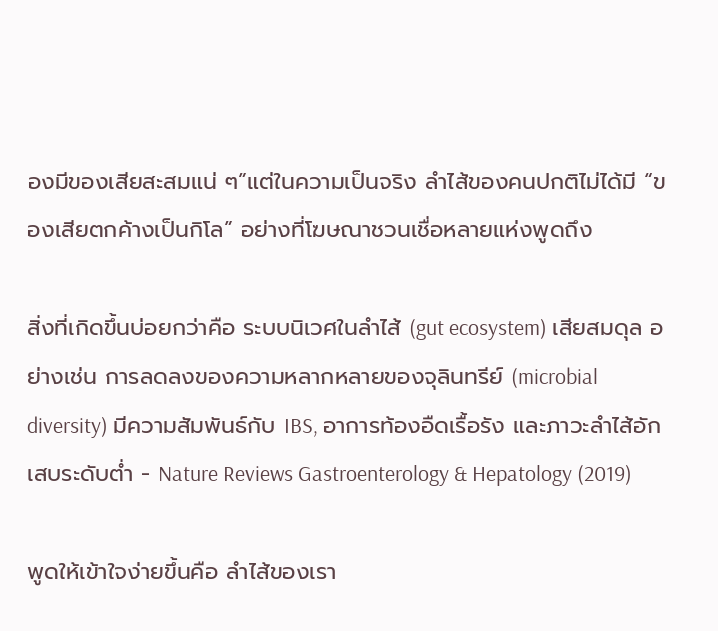องมีของเสียสะสมแน่ ๆ”แต่ในความเป็นจริง ลำไส้ของคนปกติไม่ได้มี “ของเสียตกค้างเป็นกิโล” อย่างที่โฆษณาชวนเชื่อหลายแห่งพูดถึง

สิ่งที่เกิดขึ้นบ่อยกว่าคือ ระบบนิเวศในลำไส้ (gut ecosystem) เสียสมดุล อย่างเช่น การลดลงของความหลากหลายของจุลินทรีย์ (microbial diversity) มีความสัมพันธ์กับ IBS, อาการท้องอืดเรื้อรัง และภาวะลำไส้อักเสบระดับต่ำ - Nature Reviews Gastroenterology & Hepatology (2019)

พูดให้เข้าใจง่ายขึ้นคือ ลำไส้ของเรา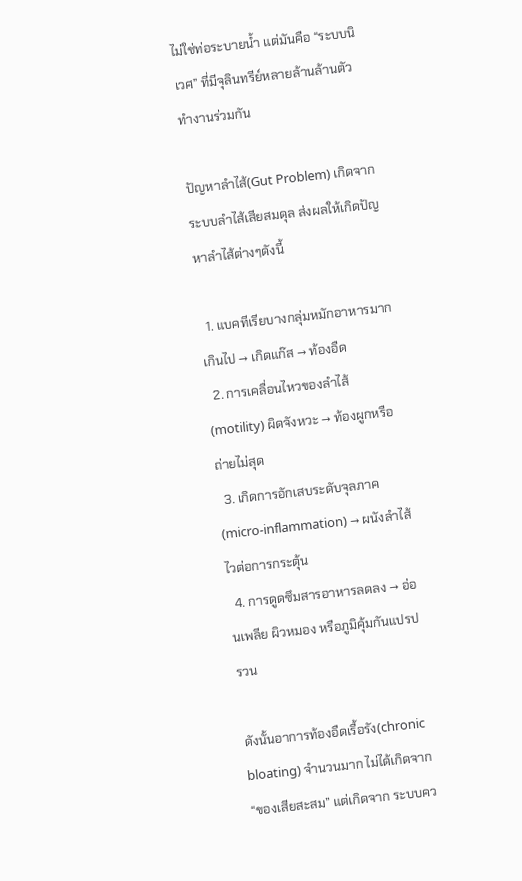ไม่ใช่ท่อระบายน้ำ แต่มันคือ “ระบบนิเวศ” ที่มีจุลินทรีย์หลายล้านล้านตัวทำงานร่วมกัน

ปัญหาลำไส้(Gut Problem) เกิดจากระบบลำไส้เสียสมดุล ส่งผลให้เกิดปัญหาลำไส้ต่างๆดังนี้

  1. แบคทีเรียบางกลุ่มหมักอาหารมากเกินไป → เกิดแก๊ส → ท้องอืด
  2. การเคลื่อนไหวของลำไส้ (motility) ผิดจังหวะ → ท้องผูกหรือถ่ายไม่สุด
  3. เกิดการอักเสบระดับจุลภาค (micro-inflammation) → ผนังลำไส้ไวต่อการกระตุ้น
  4. การดูดซึมสารอาหารลดลง → อ่อนเพลีย ผิวหมอง หรือภูมิคุ้มกันแปรปรวน

ดังนั้นอาการท้องอืดเรื้อรัง(chronic bloating) จำนวนมาก ไม่ได้เกิดจาก “ของเสียสะสม” แต่เกิดจาก ระบบคว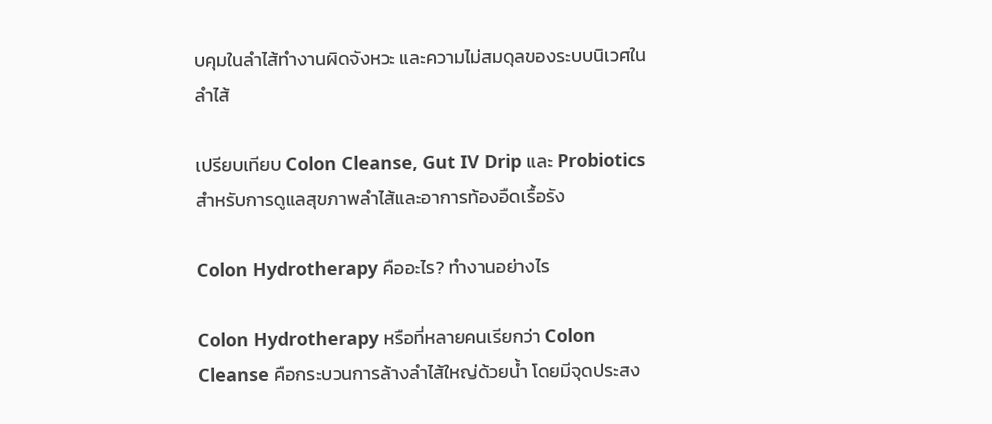บคุมในลำไส้ทำงานผิดจังหวะ และความไม่สมดุลของระบบนิเวศในลำไส้

เปรียบเทียบ Colon Cleanse, Gut IV Drip และ Probiotics สำหรับการดูแลสุขภาพลำไส้และอาการท้องอืดเรื้อรัง

Colon Hydrotherapy คืออะไร? ทำงานอย่างไร

Colon Hydrotherapy หรือที่หลายคนเรียกว่า Colon Cleanse คือกระบวนการล้างลำไส้ใหญ่ด้วยน้ำ โดยมีจุดประสง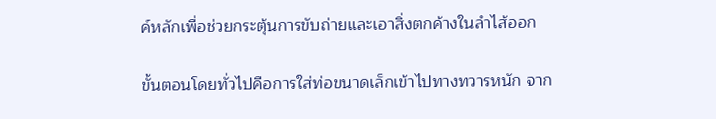ค์หลักเพื่อช่วยกระตุ้นการขับถ่ายและเอาสิ่งตกค้างในลำไส้ออก

ขั้นตอนโดยทั่วไปคือการใส่ท่อขนาดเล็กเข้าไปทางทวารหนัก จาก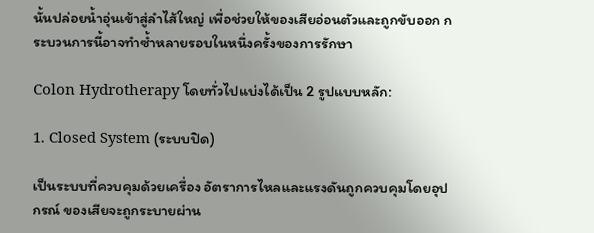นั้นปล่อยน้ำอุ่นเข้าสู่ลำไส้ใหญ่ เพื่อช่วยให้ของเสียอ่อนตัวและถูกขับออก กระบวนการนี้อาจทำซ้ำหลายรอบในหนึ่งครั้งของการรักษา

Colon Hydrotherapy โดยทั่วไปแบ่งได้เป็น 2 รูปแบบหลัก:

1. Closed System (ระบบปิด)

เป็นระบบที่ควบคุมด้วยเครื่อง อัตราการไหลและแรงดันถูกควบคุมโดยอุปกรณ์ ของเสียจะถูกระบายผ่าน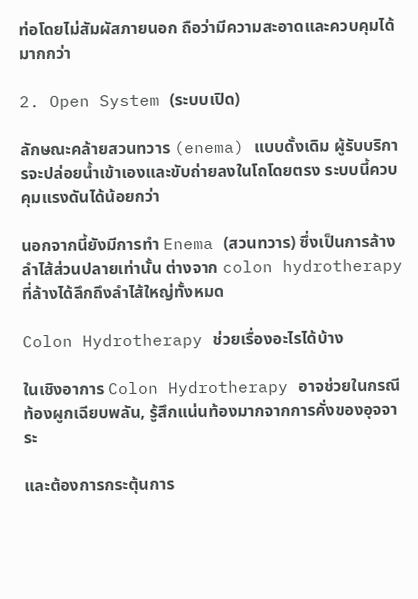ท่อโดยไม่สัมผัสภายนอก ถือว่ามีความสะอาดและควบคุมได้มากกว่า

2. Open System (ระบบเปิด)

ลักษณะคล้ายสวนทวาร (enema) แบบดั้งเดิม ผู้รับบริการจะปล่อยน้ำเข้าเองและขับถ่ายลงในโถโดยตรง ระบบนี้ควบคุมแรงดันได้น้อยกว่า

นอกจากนี้ยังมีการทำ Enema (สวนทวาร) ซึ่งเป็นการล้างลำไส้ส่วนปลายเท่านั้น ต่างจาก colon hydrotherapy ที่ล้างได้ลึกถึงลำไส้ใหญ่ทั้งหมด

Colon Hydrotherapy ช่วยเรื่องอะไรได้บ้าง

ในเชิงอาการ Colon Hydrotherapy อาจช่วยในกรณี ท้องผูกเฉียบพลัน, รู้สึกแน่นท้องมากจากการคั่งของอุจจาระ

และต้องการกระตุ้นการ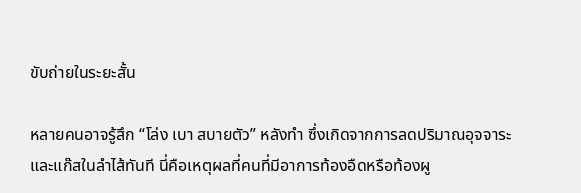ขับถ่ายในระยะสั้น

หลายคนอาจรู้สึก “โล่ง เบา สบายตัว” หลังทำ ซึ่งเกิดจากการลดปริมาณอุจจาระและแก๊สในลำไส้ทันที นี่คือเหตุผลที่คนที่มีอาการท้องอืดหรือท้องผู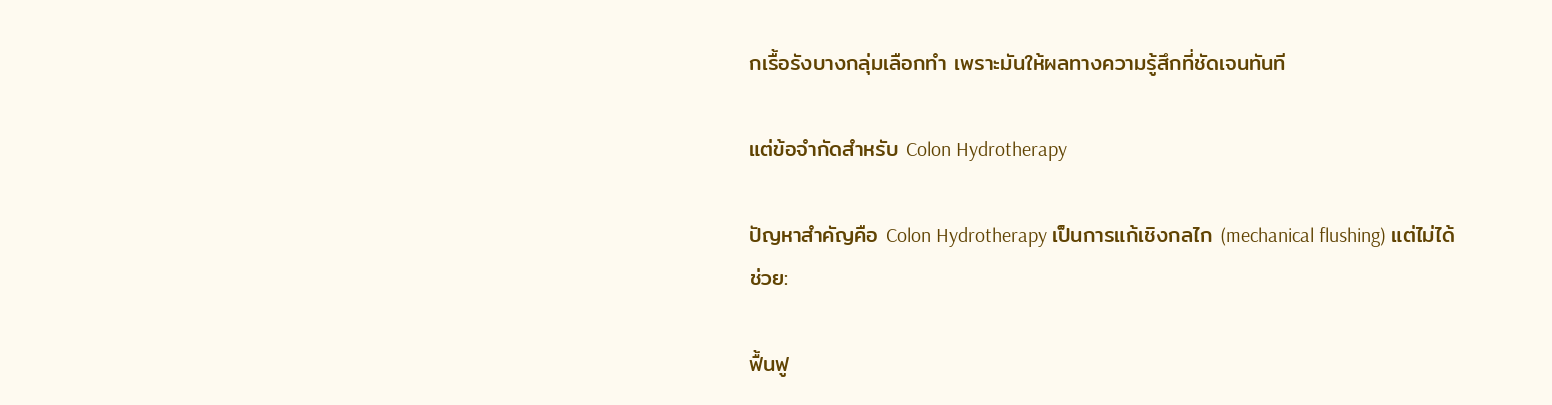กเรื้อรังบางกลุ่มเลือกทำ เพราะมันให้ผลทางความรู้สึกที่ชัดเจนทันที

แต่ข้อจำกัดสำหรับ Colon Hydrotherapy

ปัญหาสำคัญคือ Colon Hydrotherapy เป็นการแก้เชิงกลไก (mechanical flushing) แต่ไม่ได้ช่วย:

ฟื้นฟู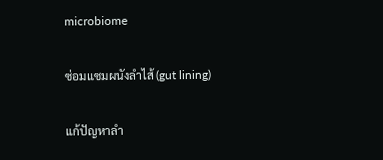microbiome

ซ่อมแซมผนังลำไส้ (gut lining)

แก้ปัญหาลำ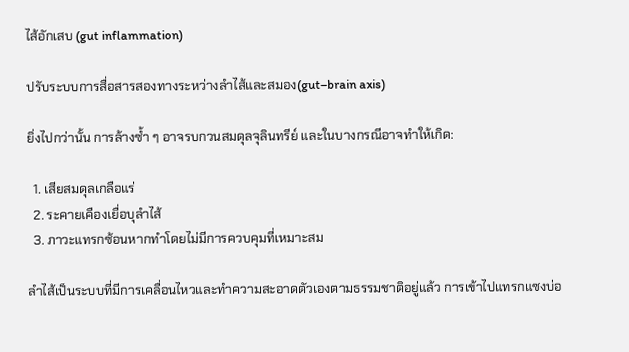ไส้อักเสบ (gut inflammation)

ปรับระบบการสื่อสารสองทางระหว่างลำไส้และสมอง(gut–brain axis)

ยิ่งไปกว่านั้น การล้างซ้ำ ๆ อาจรบกวนสมดุลจุลินทรีย์ และในบางกรณีอาจทำให้เกิด:

  1. เสียสมดุลเกลือแร่
  2. ระคายเคืองเยื่อบุลำไส้
  3. ภาวะแทรกซ้อนหากทำโดยไม่มีการควบคุมที่เหมาะสม

ลำไส้เป็นระบบที่มีการเคลื่อนไหวและทำความสะอาดตัวเองตามธรรมชาติอยู่แล้ว การเข้าไปแทรกแซงบ่อ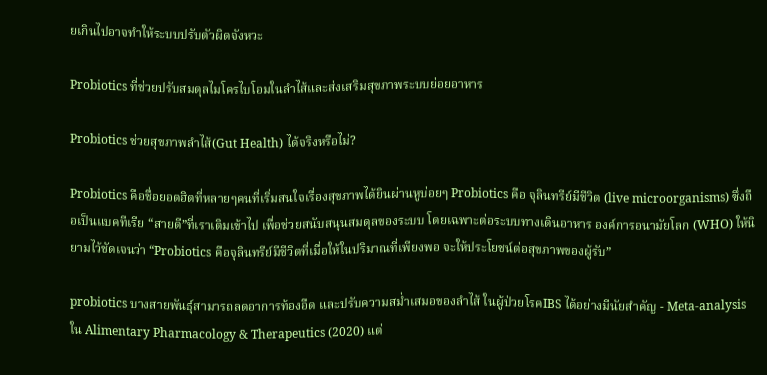ยเกินไปอาจทำให้ระบบปรับตัวผิดจังหวะ

Probiotics ที่ช่วยปรับสมดุลไมโครไบโอมในลำไส้และส่งเสริมสุขภาพระบบย่อยอาหาร

Probiotics ช่วยสุขภาพลำไส้(Gut Health) ได้จริงหรือไม่?

Probiotics คือชื่อยอดฮิตที่หลายๆคนที่เริ่มสนใจเรื่องสุขภาพได้ยินผ่านหูบ่อยๆ Probiotics คือ จุลินทรีย์มีชีวิต (live microorganisms) ซึ่งถือเป็นแบคทีเรีย “สายดี”ที่เราเติมเข้าไป เพื่อช่วยสนับสนุนสมดุลของระบบ โดยเฉพาะต่อระบบทางเดินอาหาร องค์การอนามัยโลก (WHO) ให้นิยามไว้ชัดเจนว่า “Probiotics คือจุลินทรีย์มีชีวิตที่เมื่อให้ในปริมาณที่เพียงพอ จะให้ประโยชน์ต่อสุขภาพของผู้รับ”

probiotics บางสายพันธุ์สามารถลดอาการท้องอืด และปรับความสม่ำเสมอของลำไส้ ในผู้ป่วยโรคIBS ได้อย่างมีนัยสำคัญ - Meta-analysis ใน Alimentary Pharmacology & Therapeutics (2020) แต่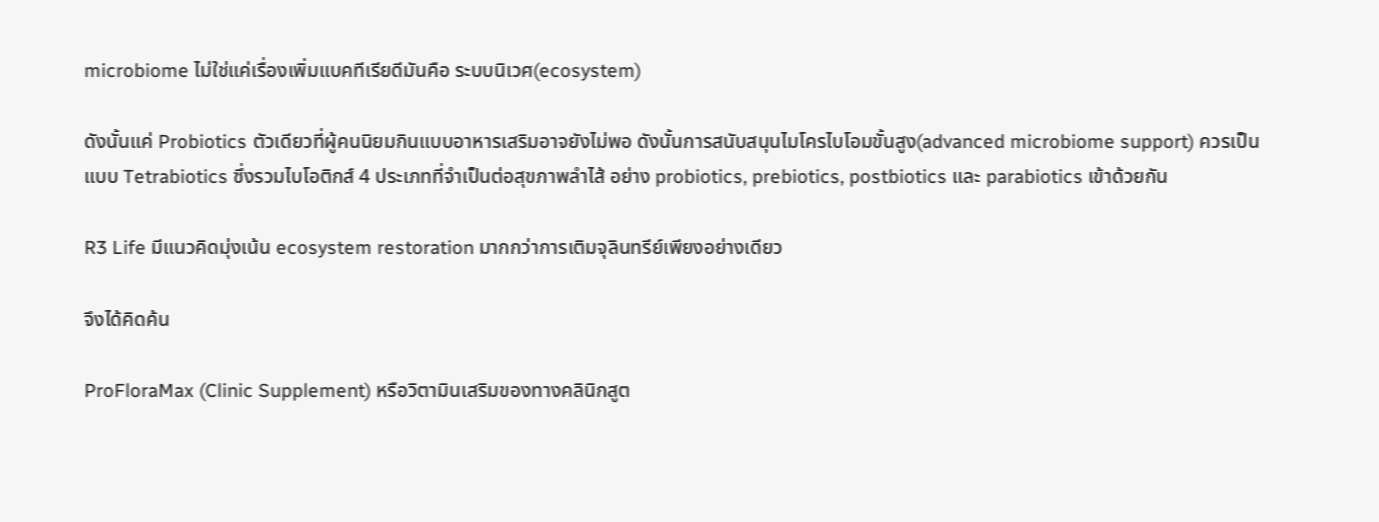microbiome ไม่ใช่แค่เรื่องเพิ่มแบคทีเรียดีมันคือ ระบบนิเวศ(ecosystem)

ดังนั้นแค่ Probiotics ตัวเดียวที่ผู้คนนิยมกินแบบอาหารเสริมอาจยังไม่พอ ดังนั้นการสนับสนุนไมโครไบโอมขั้นสูง(advanced microbiome support) ควรเป็นแบบ Tetrabiotics ซึ่งรวมไบโอติกส์ 4 ประเภทที่จำเป็นต่อสุขภาพลำไส้ อย่าง probiotics, prebiotics, postbiotics และ parabiotics เข้าด้วยกัน

R3 Life มีแนวคิดมุ่งเน้น ecosystem restoration มากกว่าการเติมจุลินทรีย์เพียงอย่างเดียว

จึงได้คิดค้น

ProFloraMax (Clinic Supplement) หรือวิตามินเสริมของทางคลินิกสูต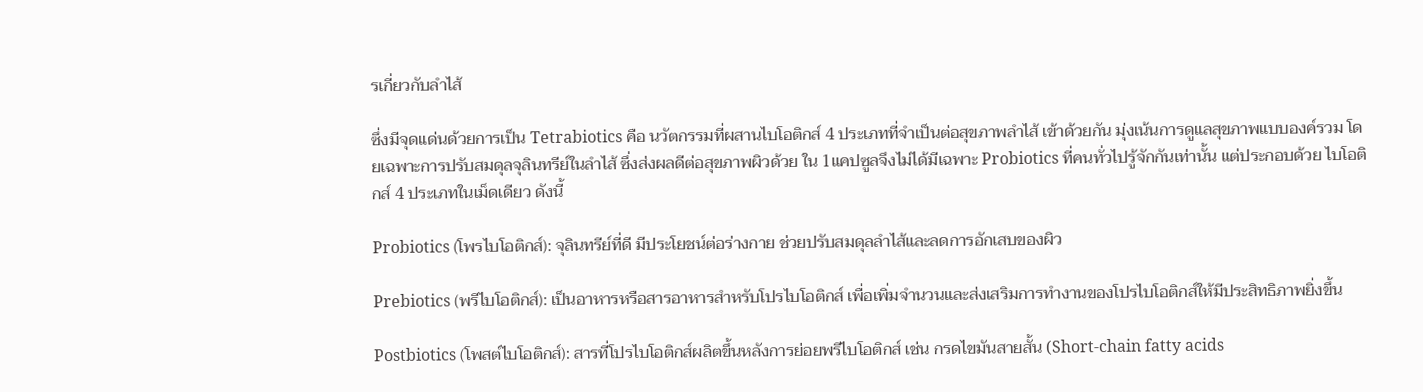รเกี่ยวกับลำไส้

ซึ่งมีจุดเเด่นด้วยการเป็น Tetrabiotics คือ นวัตกรรมที่ผสานไบโอติกส์ 4 ประเภทที่จำเป็นต่อสุขภาพลำไส้ เข้าด้วยกัน มุ่งเน้นการดูแลสุขภาพแบบองค์รวม โดยเฉพาะการปรับสมดุลจุลินทรีย์ในลำไส้ ซึ่งส่งผลดีต่อสุขภาพผิวด้วย ใน 1แคปซูลจึงไม่ได้มีเฉพาะ Probiotics ที่คนทั่วไปรู้จักกันเท่านั้น แต่ประกอบด้วย ไบโอติกส์ 4 ประเภทในเม็ดเดียว ดังนี้

Probiotics (โพรไบโอติกส์): จุลินทรีย์ที่ดี มีประโยชน์ต่อร่างกาย ช่วยปรับสมดุลลำไส้และลดการอักเสบของผิว

Prebiotics (พรีไบโอติกส์): เป็นอาหารหรือสารอาหารสำหรับโปรไบโอติกส์ เพื่อเพิ่มจำนวนและส่งเสริมการทำงานของโปรไบโอติกส์ให้มีประสิทธิภาพยิ่งขึ้น

Postbiotics (โพสต์ไบโอติกส์): สารที่โปรไบโอติกส์ผลิตขึ้นหลังการย่อยพรีไบโอติกส์ เช่น กรดไขมันสายสั้น (Short-chain fatty acids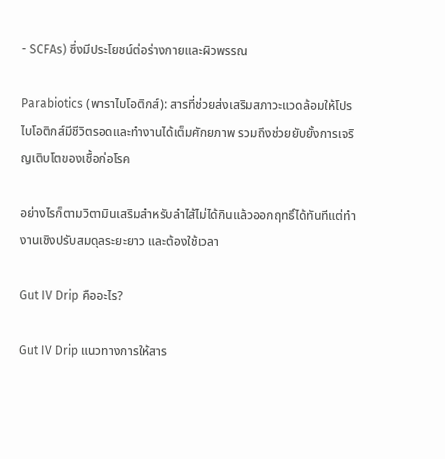- SCFAs) ซึ่งมีประโยชน์ต่อร่างกายและผิวพรรณ

Parabiotics (พาราไบโอติกส์): สารที่ช่วยส่งเสริมสภาวะแวดล้อมให้โปรไบโอติกส์มีชีวิตรอดและทำงานได้เต็มศักยภาพ รวมถึงช่วยยับยั้งการเจริญเติบโตของเชื้อก่อโรค

อย่างไรก็ตามวิตามินเสริมสำหรับลำไส้ไม่ได้กินแล้วออกฤทธิ์ได้ทันทีแต่ทำงานเชิงปรับสมดุลระยะยาว และต้องใช้เวลา

Gut IV Drip คืออะไร?

Gut IV Drip แนวทางการให้สาร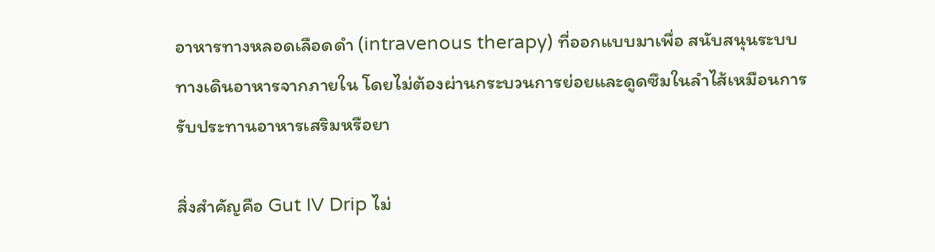อาหารทางหลอดเลือดดำ (intravenous therapy) ที่ออกแบบมาเพื่อ สนับสนุนระบบทางเดินอาหารจากภายใน โดยไม่ต้องผ่านกระบวนการย่อยและดูดซึมในลำไส้เหมือนการรับประทานอาหารเสริมหรือยา

สิ่งสำคัญคือ Gut IV Drip ไม่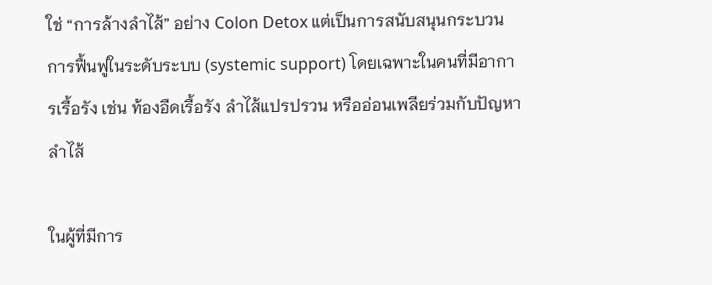ใช่ “การล้างลำไส้” อย่าง Colon Detox แต่เป็นการสนับสนุนกระบวนการฟื้นฟูในระดับระบบ (systemic support) โดยเฉพาะในคนที่มีอาการเรื้อรัง เช่น ท้องอืดเรื้อรัง ลำไส้แปรปรวน หรืออ่อนเพลียร่วมกับปัญหาลำไส้

ในผู้ที่มีการ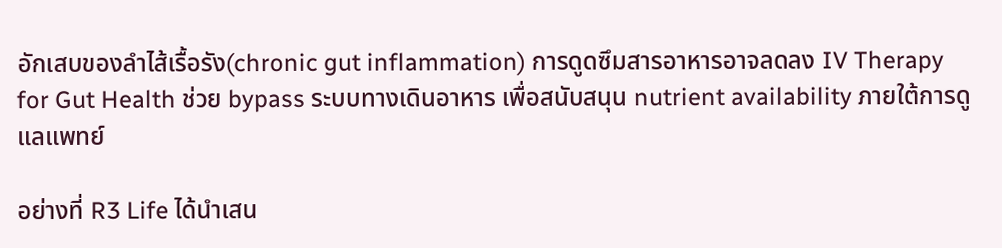อักเสบของลำไส้เรื้อรัง(chronic gut inflammation) การดูดซึมสารอาหารอาจลดลง IV Therapy for Gut Health ช่วย bypass ระบบทางเดินอาหาร เพื่อสนับสนุน nutrient availability ภายใต้การดูแลแพทย์

อย่างที่ R3 Life ได้นำเสน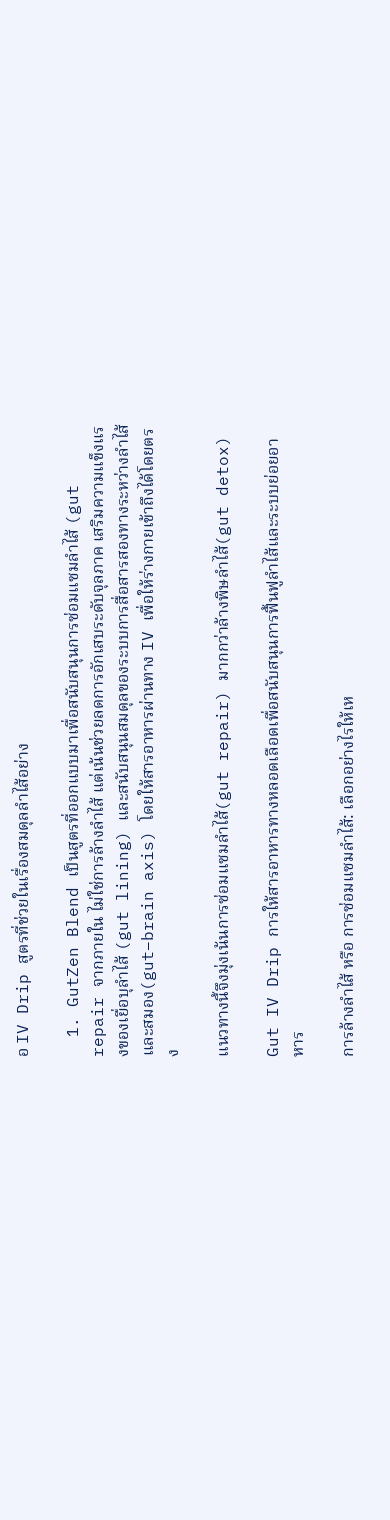อ IV Drip สูตรที่ช่วยในเรื่องสมดุลลำไส้อย่าง

  1. GutZen Blend เป็นสูตรที่ออกแบบมาเพื่อสนับสนุนการซ่อมแซมลำไส้ (gut repair จากภายใน ไม่ใช่การล้างลำไส้ แต่เน้นช่วยลดการอักเสบระดับจุลภาค เสริมความแข็งแรงของเยื่อบุลำไส้ (gut lining) และสนับสนุนสมดุลของระบบการสื่อสารสองทางระหว่างลำไส้และสมอง(gut–brain axis) โดยให้สารอาหารผ่านทาง IV เพื่อให้ร่างกายเข้าถึงได้โดยตรง

แนวทางนี้จึงมุ่งเน้นการซ่อมแซมลำไส้(gut repair) มากกว่าล้างพิษลำไส้(gut detox)

Gut IV Drip การให้สารอาหารทางหลอดเลือดเพื่อสนับสนุนการฟื้นฟูลำไส้และระบบย่อยอาหาร

การล้างลำไส้ หรือ การซ่อมแซมลำไส้: เลือกอย่างไรให้เห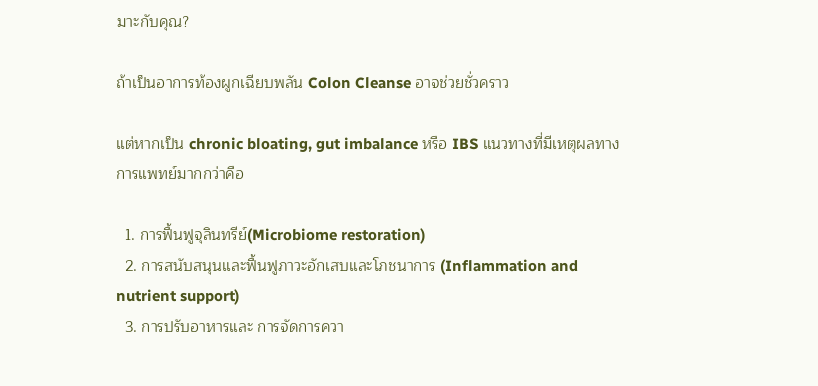มาะกับคุณ?

ถ้าเป็นอาการท้องผูกเฉียบพลัน Colon Cleanse อาจช่วยชั่วคราว

แต่หากเป็น chronic bloating, gut imbalance หรือ IBS แนวทางที่มีเหตุผลทางการแพทย์มากกว่าคือ

  1. การฟื้นฟูจุลินทรีย์(Microbiome restoration)
  2. การสนับสนุนและฟื้นฟูภาวะอักเสบและโภชนาการ (Inflammation and nutrient support)
  3. การปรับอาหารและ การจัดการควา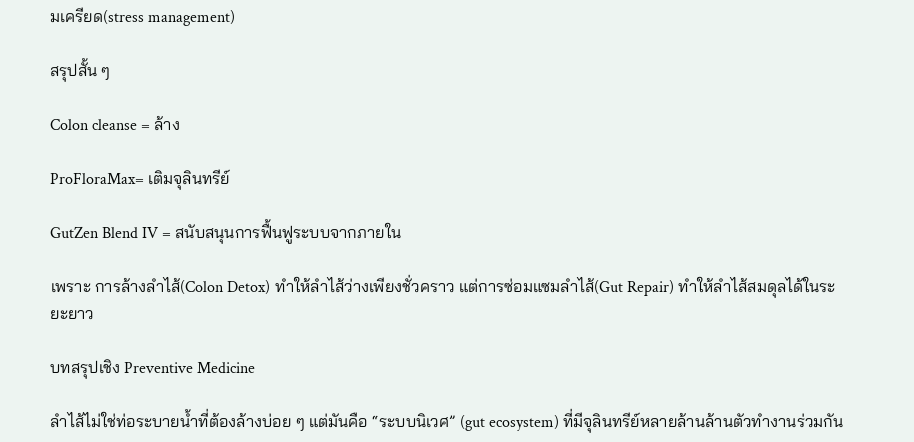มเครียด(stress management)

สรุปสั้น ๆ

Colon cleanse = ล้าง

ProFloraMax= เติมจุลินทรีย์

GutZen Blend IV = สนับสนุนการฟื้นฟูระบบจากภายใน

เพราะ การล้างลำไส้(Colon Detox) ทำให้ลำไส้ว่างเพียงชั่วคราว แต่การซ่อมแซมลำไส้(Gut Repair) ทำให้ลำไส้สมดุลได้ในระยะยาว

บทสรุปเชิง Preventive Medicine

ลำไส้ไม่ใช่ท่อระบายน้ำที่ต้องล้างบ่อย ๆ แต่มันคือ “ระบบนิเวศ” (gut ecosystem) ที่มีจุลินทรีย์หลายล้านล้านตัวทำงานร่วมกัน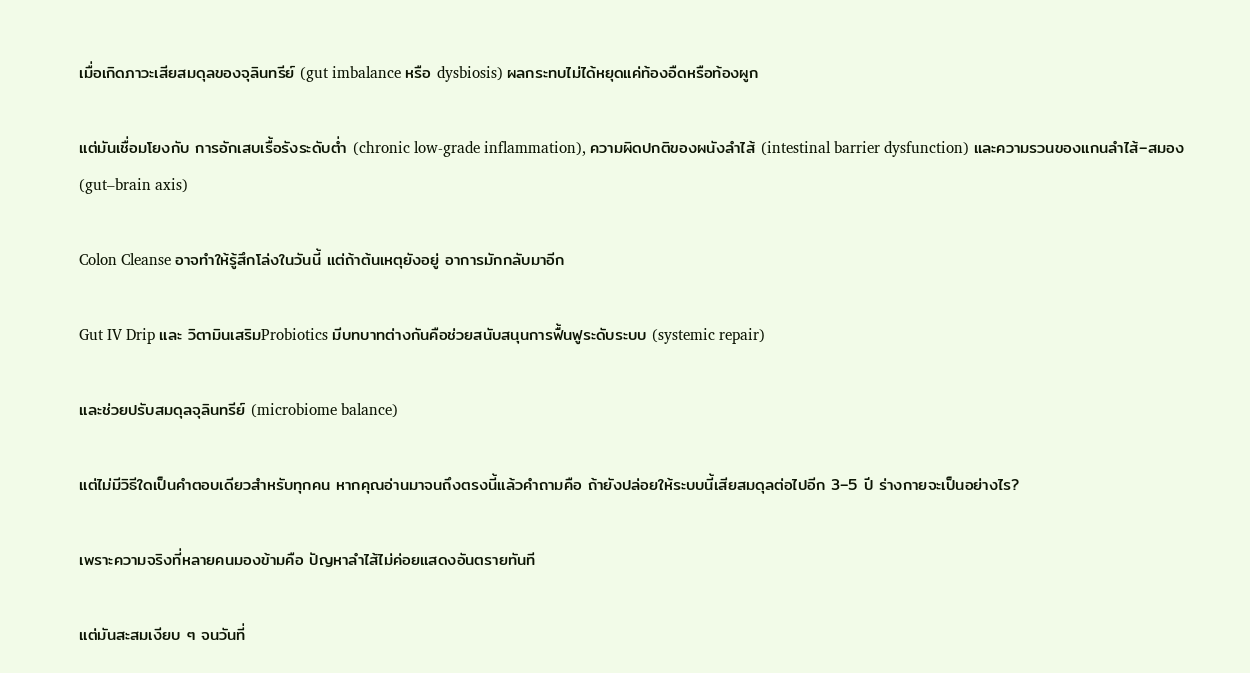เมื่อเกิดภาวะเสียสมดุลของจุลินทรีย์ (gut imbalance หรือ dysbiosis) ผลกระทบไม่ได้หยุดแค่ท้องอืดหรือท้องผูก

แต่มันเชื่อมโยงกับ การอักเสบเรื้อรังระดับต่ำ (chronic low-grade inflammation), ความผิดปกติของผนังลำไส้ (intestinal barrier dysfunction) และความรวนของแกนลำไส้–สมอง (gut–brain axis)

Colon Cleanse อาจทำให้รู้สึกโล่งในวันนี้ แต่ถ้าต้นเหตุยังอยู่ อาการมักกลับมาอีก

Gut IV Drip และ วิตามินเสริมProbiotics มีบทบาทต่างกันคือช่วยสนับสนุนการฟื้นฟูระดับระบบ (systemic repair)

และช่วยปรับสมดุลจุลินทรีย์ (microbiome balance)

แต่ไม่มีวิธีใดเป็นคำตอบเดียวสำหรับทุกคน หากคุณอ่านมาจนถึงตรงนี้แล้วคำถามคือ ถ้ายังปล่อยให้ระบบนี้เสียสมดุลต่อไปอีก 3–5 ปี ร่างกายจะเป็นอย่างไร?

เพราะความจริงที่หลายคนมองข้ามคือ ปัญหาลำไส้ไม่ค่อยแสดงอันตรายทันที

แต่มันสะสมเงียบ ๆ จนวันที่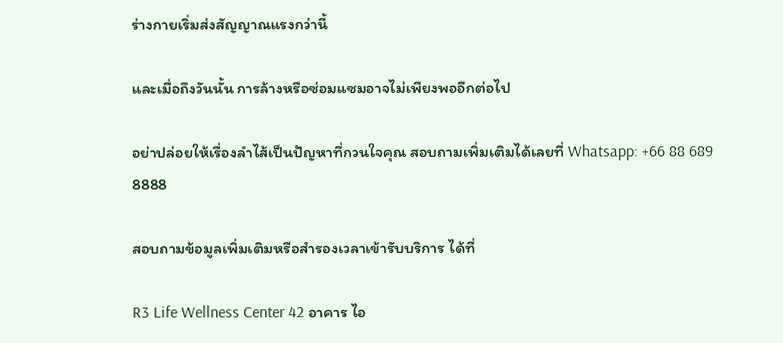ร่างกายเริ่มส่งสัญญาณแรงกว่านี้

และเมื่อถึงวันนั้น การล้างหรือซ่อมแซมอาจไม่เพียงพออีกต่อไป

อย่าปล่อยให้เรื่องลำไส้เป็นปัญหาที่กวนใจคุณ สอบถามเพิ่มเติมได้เลยที่ Whatsapp: +66 88 689 8888

สอบถามข้อมูลเพิ่มเติมหรือสำรองเวลาเข้ารับบริการ ได้ที่

R3 Life Wellness Center 42 อาคาร ไอ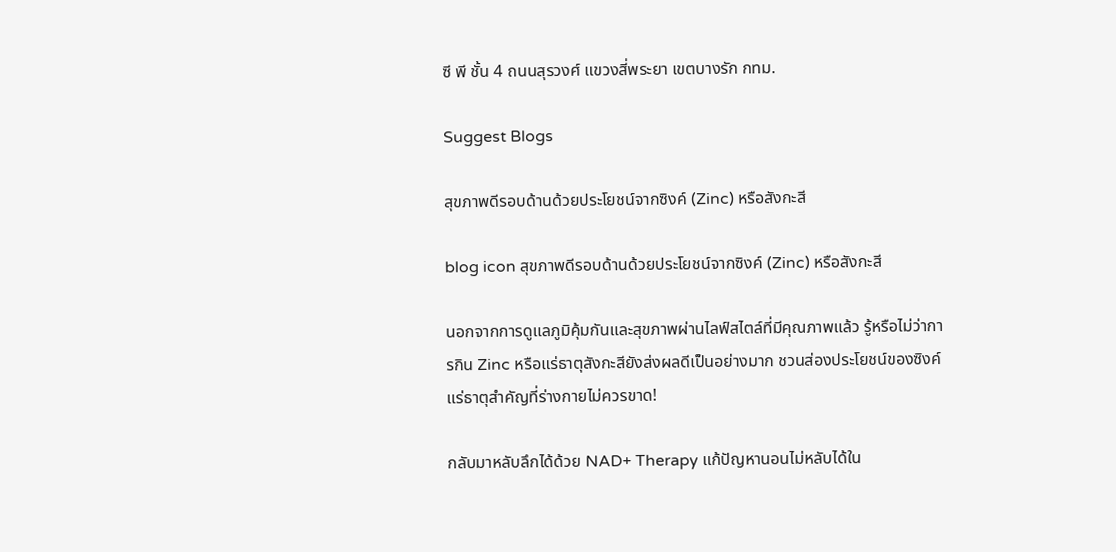ซี พี ชั้น 4 ถนนสุรวงศ์ แขวงสี่พระยา เขตบางรัก กทม.

Suggest Blogs

สุขภาพดีรอบด้านด้วยประโยชน์จากซิงค์ (Zinc) หรือสังกะสี

blog icon สุขภาพดีรอบด้านด้วยประโยชน์จากซิงค์ (Zinc) หรือสังกะสี

นอกจากการดูแลภูมิคุ้มกันและสุขภาพผ่านไลฟ์สไตล์ที่มีคุณภาพแล้ว รู้หรือไม่ว่าการกิน Zinc หรือแร่ธาตุสังกะสียังส่งผลดีเป็นอย่างมาก ชวนส่องประโยชน์ของซิงค์แร่ธาตุสำคัญที่ร่างกายไม่ควรขาด!

กลับมาหลับลึกได้ด้วย NAD+ Therapy แก้ปัญหานอนไม่หลับได้ใน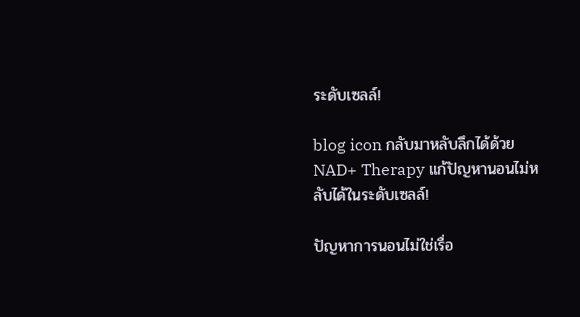ระดับเซลล์!

blog icon กลับมาหลับลึกได้ด้วย NAD+ Therapy แก้ปัญหานอนไม่หลับได้ในระดับเซลล์!

ปัญหาการนอนไม่ใช่เรื่อ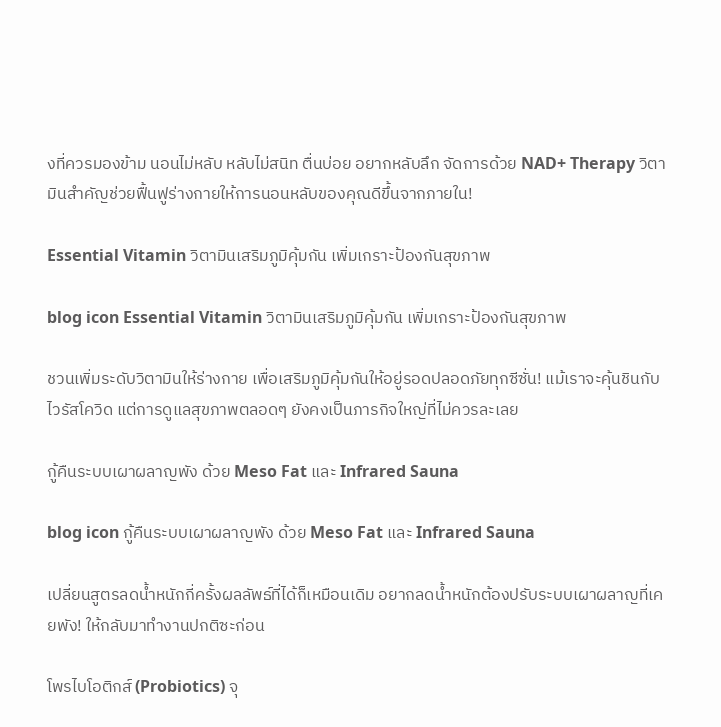งที่ควรมองข้าม นอนไม่หลับ หลับไม่สนิท ตื่นบ่อย อยากหลับลึก จัดการด้วย NAD+ Therapy วิตามินสำคัญช่วยฟื้นฟูร่างกายให้การนอนหลับของคุณดีขึ้นจากภายใน!

Essential Vitamin วิตามินเสริมภูมิคุ้มกัน เพิ่มเกราะป้องกันสุขภาพ

blog icon Essential Vitamin วิตามินเสริมภูมิคุ้มกัน เพิ่มเกราะป้องกันสุขภาพ

ชวนเพิ่มระดับวิตามินให้ร่างกาย เพื่อเสริมภูมิคุ้มกันให้อยู่รอดปลอดภัยทุกซีซั่น! แม้เราจะคุ้นชินกับไวรัสโควิด แต่การดูแลสุขภาพตลอดๆ ยังคงเป็นภารกิจใหญ่ที่ไม่ควรละเลย

กู้คืนระบบเผาผลาญพัง ด้วย Meso Fat และ Infrared Sauna

blog icon กู้คืนระบบเผาผลาญพัง ด้วย Meso Fat และ Infrared Sauna

เปลี่ยนสูตรลดน้ำหนักกี่ครั้งผลลัพธ์ที่ได้ก็เหมือนเดิม อยากลดน้ำหนักต้องปรับระบบเผาผลาญที่เคยพัง! ให้กลับมาทำงานปกติซะก่อน

โพรไบโอติกส์ (Probiotics) จุ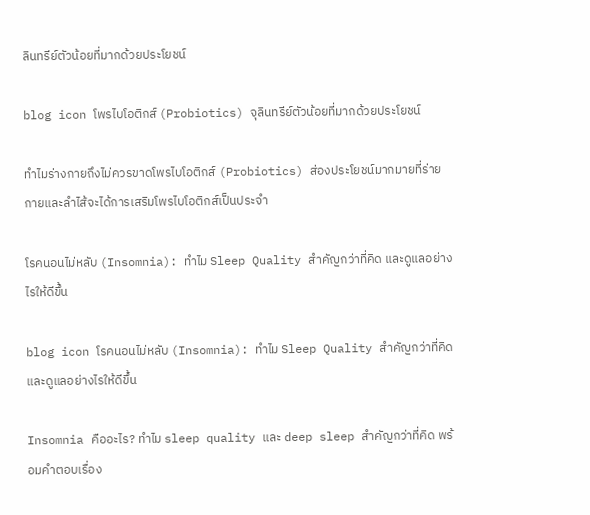ลินทรีย์ตัวน้อยที่มากด้วยประโยชน์

blog icon โพรไบโอติกส์ (Probiotics) จุลินทรีย์ตัวน้อยที่มากด้วยประโยชน์

ทำไมร่างกายถึงไม่ควรขาดโพรไบโอติกส์ (Probiotics) ส่องประโยชน์มากมายที่ร่ายกายและลำไส้จะได้การเสริมโพรไบโอติกส์เป็นประจำ

โรคนอนไม่หลับ (Insomnia): ทำไม Sleep Quality สำคัญกว่าที่คิด และดูแลอย่างไรให้ดีขึ้น

blog icon โรคนอนไม่หลับ (Insomnia): ทำไม Sleep Quality สำคัญกว่าที่คิด และดูแลอย่างไรให้ดีขึ้น

Insomnia คืออะไร? ทำไม sleep quality และ deep sleep สำคัญกว่าที่คิด พร้อมคำตอบเรื่อง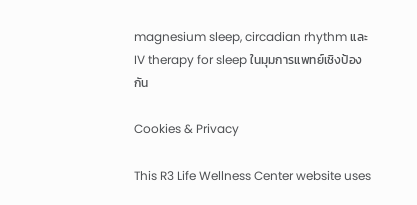magnesium sleep, circadian rhythm และ IV therapy for sleep ในมุมการแพทย์เชิงป้องกัน

Cookies & Privacy

This R3 Life Wellness Center website uses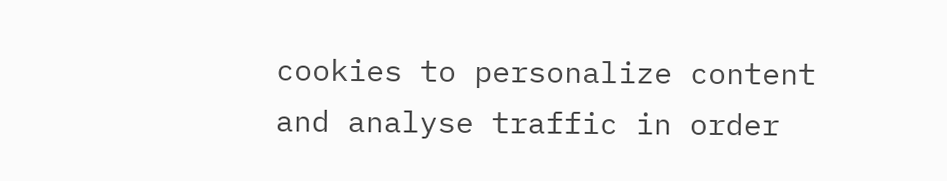cookies to personalize content and analyse traffic in order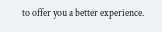to offer you a better experience.